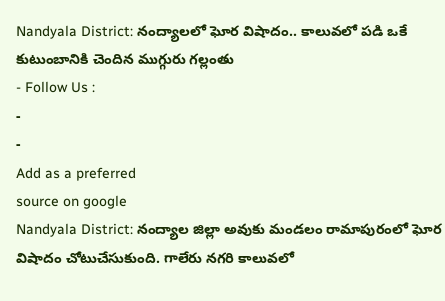Nandyala District: నంద్యాలలో ఘోర విషాదం.. కాలువలో పడి ఒకే కుటుంబానికి చెందిన ముగ్గురు గల్లంతు
- Follow Us :
-
-
Add as a preferred
source on google
Nandyala District: నంద్యాల జిల్లా అవుకు మండలం రామాపురంలో ఘోర విషాదం చోటుచేసుకుంది. గాలేరు నగరి కాలువలో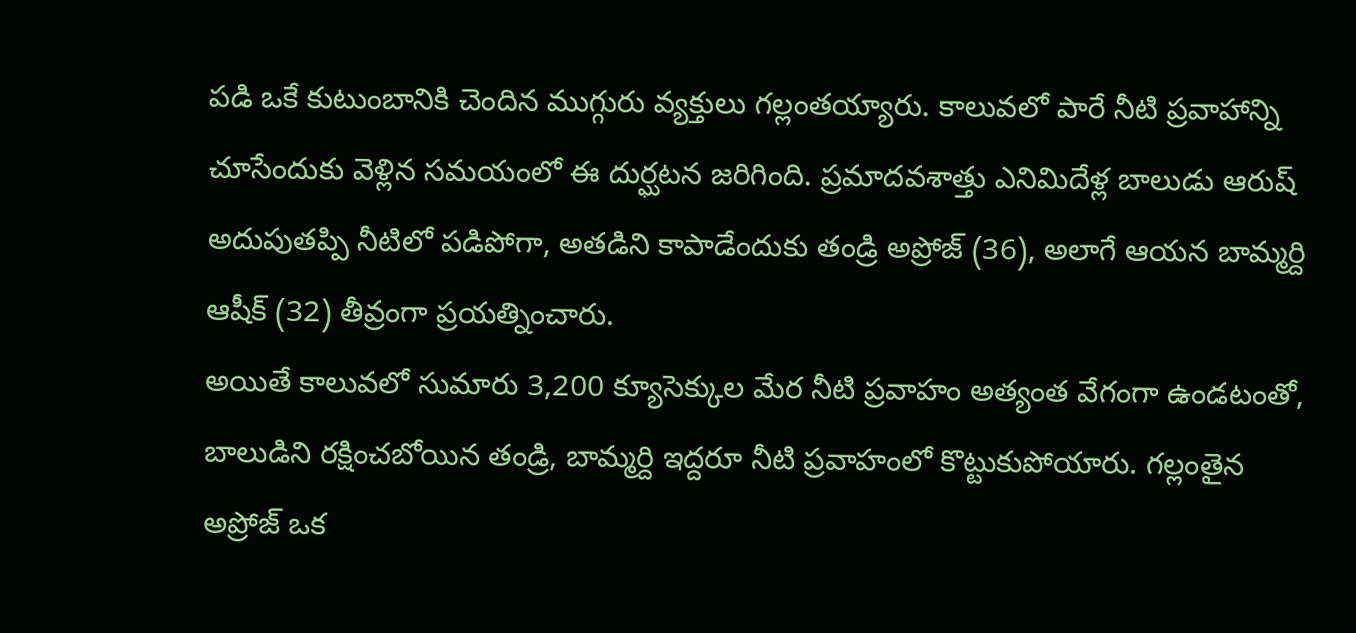పడి ఒకే కుటుంబానికి చెందిన ముగ్గురు వ్యక్తులు గల్లంతయ్యారు. కాలువలో పారే నీటి ప్రవాహాన్ని చూసేందుకు వెళ్లిన సమయంలో ఈ దుర్ఘటన జరిగింది. ప్రమాదవశాత్తు ఎనిమిదేళ్ల బాలుడు ఆరుష్ అదుపుతప్పి నీటిలో పడిపోగా, అతడిని కాపాడేందుకు తండ్రి అప్రోజ్ (36), అలాగే ఆయన బామ్మర్ది ఆషీక్ (32) తీవ్రంగా ప్రయత్నించారు.
అయితే కాలువలో సుమారు 3,200 క్యూసెక్కుల మేర నీటి ప్రవాహం అత్యంత వేగంగా ఉండటంతో, బాలుడిని రక్షించబోయిన తండ్రి, బామ్మర్ది ఇద్దరూ నీటి ప్రవాహంలో కొట్టుకుపోయారు. గల్లంతైన అప్రోజ్ ఒక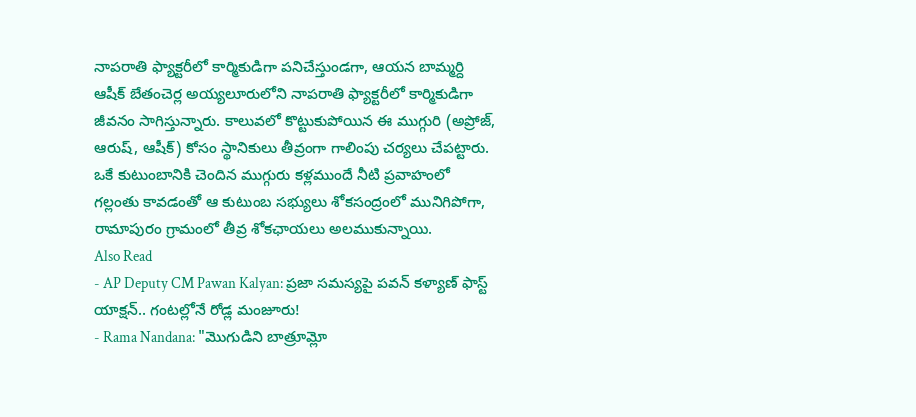నాపరాతి ఫ్యాక్టరీలో కార్మికుడిగా పనిచేస్తుండగా, ఆయన బామ్మర్ది ఆషీక్ బేతంచెర్ల అయ్యలూరులోని నాపరాతి ఫ్యాక్టరీలో కార్మికుడిగా జీవనం సాగిస్తున్నారు. కాలువలో కొట్టుకుపోయిన ఈ ముగ్గురి (అప్రోజ్, ఆరుష్, ఆషీక్) కోసం స్థానికులు తీవ్రంగా గాలింపు చర్యలు చేపట్టారు. ఒకే కుటుంబానికి చెందిన ముగ్గురు కళ్లముందే నీటి ప్రవాహంలో గల్లంతు కావడంతో ఆ కుటుంబ సభ్యులు శోకసంద్రంలో మునిగిపోగా, రామాపురం గ్రామంలో తీవ్ర శోకఛాయలు అలముకున్నాయి.
Also Read
- AP Deputy CM Pawan Kalyan: ప్రజా సమస్యపై పవన్ కళ్యాణ్ ఫాస్ట్ యాక్షన్.. గంటల్లోనే రోడ్ల మంజూరు!
- Rama Nandana: "మొగుడిని బాత్రూమ్లో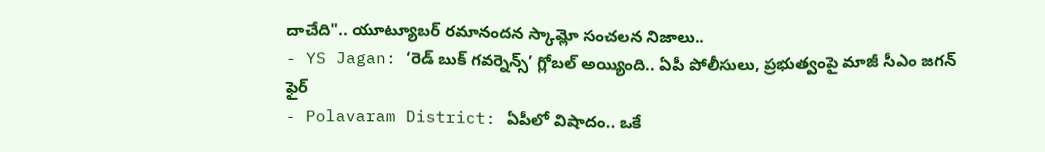దాచేది".. యూట్యూబర్ రమానందన స్కామ్లో సంచలన నిజాలు..
- YS Jagan: ‘రెడ్ బుక్ గవర్నెన్స్’ గ్లోబల్ అయ్యింది.. ఏపీ పోలీసులు, ప్రభుత్వంపై మాజీ సీఎం జగన్ ఫైర్
- Polavaram District: ఏపీలో విషాదం.. ఒకే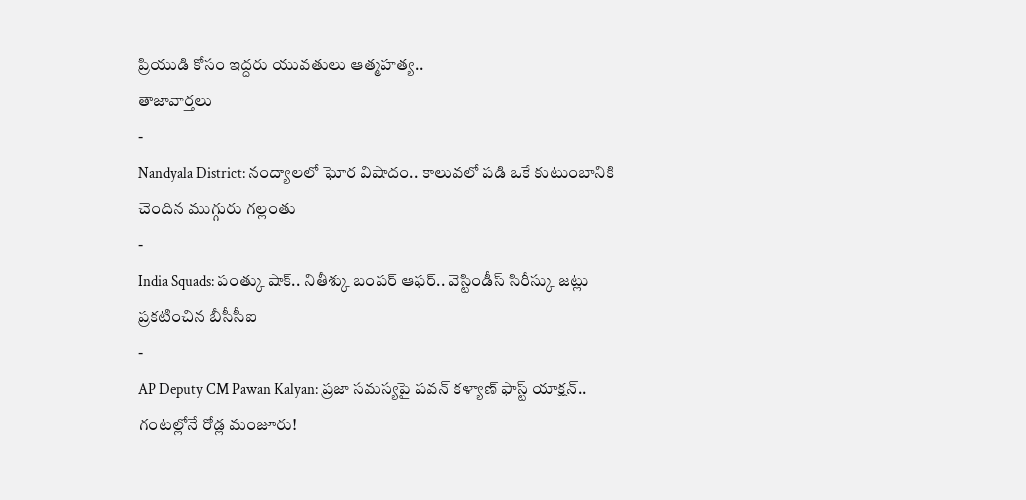ప్రియుడి కోసం ఇద్దరు యువతులు ఆత్మహత్య..
తాజావార్తలు
-
Nandyala District: నంద్యాలలో ఘోర విషాదం.. కాలువలో పడి ఒకే కుటుంబానికి చెందిన ముగ్గురు గల్లంతు
-
India Squads: పంత్కు షాక్.. నితీశ్కు బంపర్ ఆఫర్.. వెస్టిండీస్ సిరీస్కు జట్లు ప్రకటించిన బీసీసీఐ
-
AP Deputy CM Pawan Kalyan: ప్రజా సమస్యపై పవన్ కళ్యాణ్ ఫాస్ట్ యాక్షన్.. గంటల్లోనే రోడ్ల మంజూరు!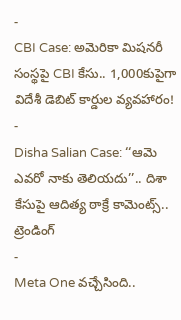-
CBI Case: అమెరికా మిషనరీ సంస్థపై CBI కేసు.. 1,000కుపైగా విదేశీ డెబిట్ కార్డుల వ్యవహారం!
-
Disha Salian Case: ‘‘ఆమె ఎవరో నాకు తెలియదు’’.. దిశా కేసుపై ఆదిత్య ఠాక్రే కామెంట్స్..
ట్రెండింగ్
-
Meta One వచ్చేసింది..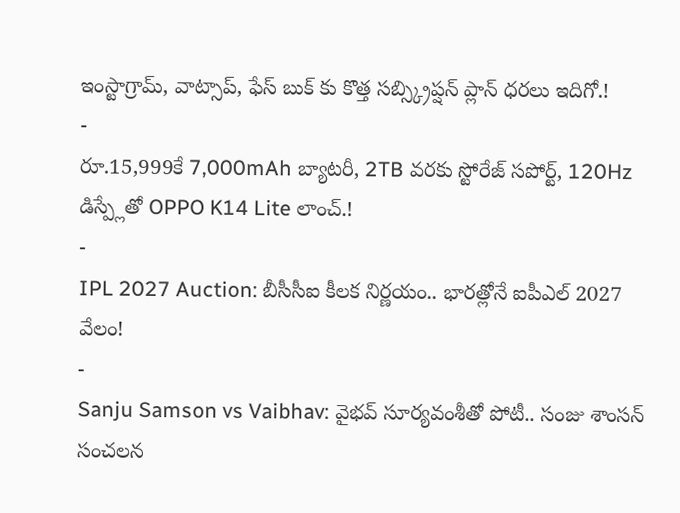ఇంస్టాగ్రామ్, వాట్సాప్, ఫేస్ బుక్ కు కొత్త సబ్స్క్రిప్షన్ ప్లాన్ ధరలు ఇదిగో.!
-
రూ.15,999కే 7,000mAh బ్యాటరీ, 2TB వరకు స్టోరేజ్ సపోర్ట్, 120Hz డిస్ప్లేతో OPPO K14 Lite లాంచ్.!
-
IPL 2027 Auction: బీసీసీఐ కీలక నిర్ణయం.. భారత్లోనే ఐపీఎల్ 2027 వేలం!
-
Sanju Samson vs Vaibhav: వైభవ్ సూర్యవంశీతో పోటీ.. సంజు శాంసన్ సంచలన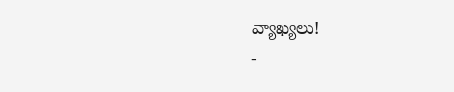వ్యాఖ్యలు!
-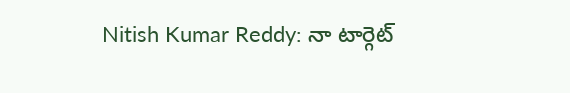Nitish Kumar Reddy: నా టార్గెట్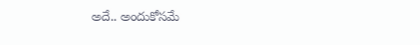అదే.. అందుకోసమే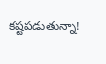కష్టపడుతున్నా!